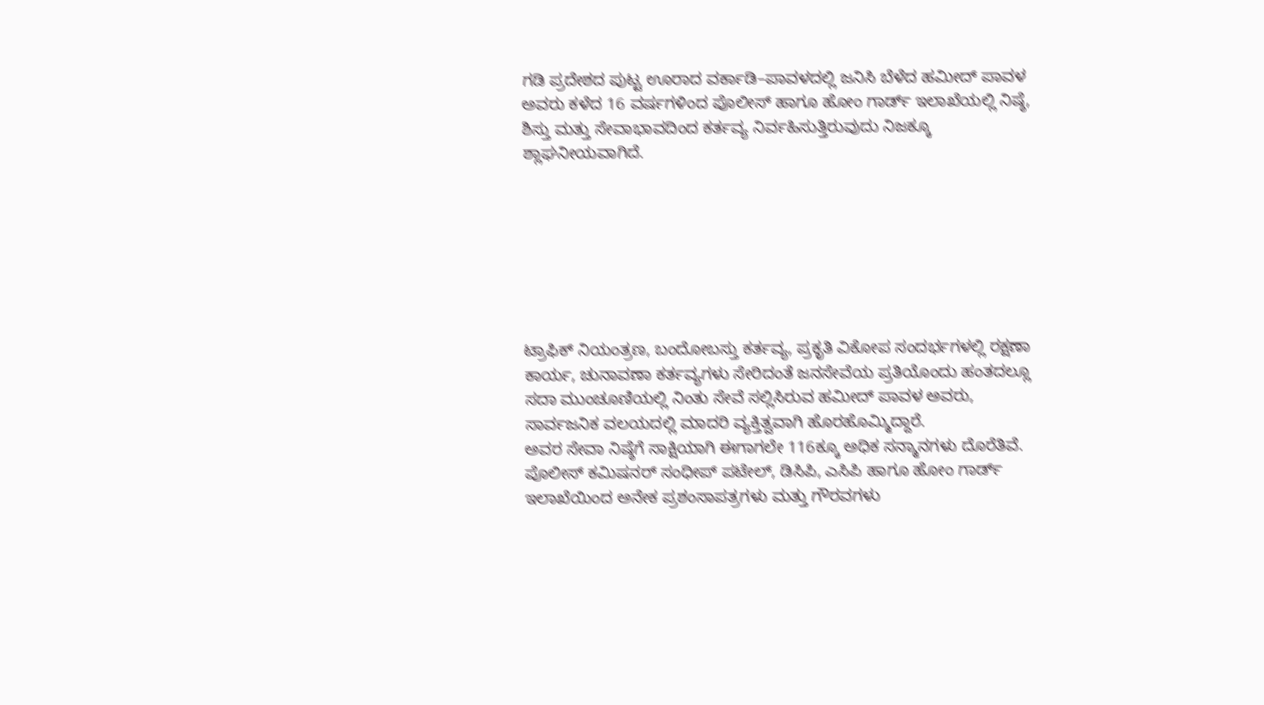ಗಡಿ ಪ್ರದೇಶದ ಪುಟ್ಟ ಊರಾದ ವರ್ಕಾಡಿ–ಪಾವಳದಲ್ಲಿ ಜನಿಸಿ ಬೆಳೆದ ಹಮೀದ್ ಪಾವಳ ಅವರು ಕಳೆದ 16 ವರ್ಷಗಳಿಂದ ಪೊಲೀಸ್ ಹಾಗೂ ಹೋಂ ಗಾರ್ಡ್ ಇಲಾಖೆಯಲ್ಲಿ ನಿಷ್ಠೆ, ಶಿಸ್ತು ಮತ್ತು ಸೇವಾಭಾವದಿಂದ ಕರ್ತವ್ಯ ನಿರ್ವಹಿಸುತ್ತಿರುವುದು ನಿಜಕ್ಕೂ ಶ್ಲಾಘನೀಯವಾಗಿದೆ.







ಟ್ರಾಫಿಕ್ ನಿಯಂತ್ರಣ, ಬಂದೋಬಸ್ತು ಕರ್ತವ್ಯ, ಪ್ರಕೃತಿ ವಿಕೋಪ ಸಂದರ್ಭಗಳಲ್ಲಿ ರಕ್ಷಣಾ ಕಾರ್ಯ, ಚುನಾವಣಾ ಕರ್ತವ್ಯಗಳು ಸೇರಿದಂತೆ ಜನಸೇವೆಯ ಪ್ರತಿಯೊಂದು ಹಂತದಲ್ಲೂ ಸದಾ ಮುಂಚೂಣಿಯಲ್ಲಿ ನಿಂತು ಸೇವೆ ಸಲ್ಲಿಸಿರುವ ಹಮೀದ್ ಪಾವಳ ಅವರು, ಸಾರ್ವಜನಿಕ ವಲಯದಲ್ಲಿ ಮಾದರಿ ವ್ಯಕ್ತಿತ್ವವಾಗಿ ಹೊರಹೊಮ್ಮಿದ್ದಾರೆ.
ಅವರ ಸೇವಾ ನಿಷ್ಠೆಗೆ ಸಾಕ್ಷಿಯಾಗಿ ಈಗಾಗಲೇ 116ಕ್ಕೂ ಅಧಿಕ ಸನ್ಮಾನಗಳು ದೊರೆತಿವೆ. ಪೊಲೀಸ್ ಕಮಿಷನರ್ ಸಂಧೀಪ್ ಪಟೇಲ್, ಡಿಸಿಪಿ, ಎಸಿಪಿ ಹಾಗೂ ಹೋಂ ಗಾರ್ಡ್ ಇಲಾಖೆಯಿಂದ ಅನೇಕ ಪ್ರಶಂಸಾಪತ್ರಗಳು ಮತ್ತು ಗೌರವಗಳು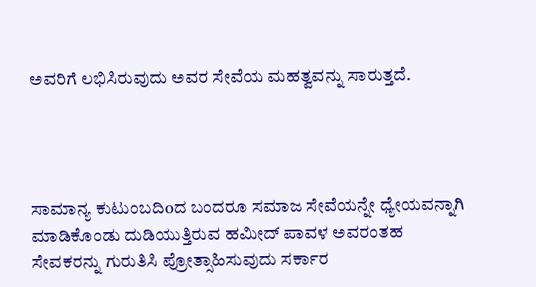ಅವರಿಗೆ ಲಭಿಸಿರುವುದು ಅವರ ಸೇವೆಯ ಮಹತ್ವವನ್ನು ಸಾರುತ್ತದೆ.




ಸಾಮಾನ್ಯ ಕುಟುಂಬದಿoದ ಬಂದರೂ ಸಮಾಜ ಸೇವೆಯನ್ನೇ ಧ್ಯೇಯವನ್ನಾಗಿ ಮಾಡಿಕೊಂಡು ದುಡಿಯುತ್ತಿರುವ ಹಮೀದ್ ಪಾವಳ ಅವರಂತಹ ಸೇವಕರನ್ನು ಗುರುತಿಸಿ ಪ್ರೋತ್ಸಾಹಿಸುವುದು ಸರ್ಕಾರ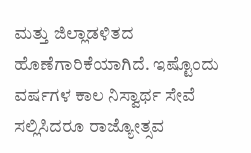ಮತ್ತು ಜಿಲ್ಲಾಡಳಿತದ ಹೊಣೆಗಾರಿಕೆಯಾಗಿದೆ. ಇಷ್ಟೊಂದು ವರ್ಷಗಳ ಕಾಲ ನಿಸ್ವಾರ್ಥ ಸೇವೆ ಸಲ್ಲಿಸಿದರೂ ರಾಜ್ಯೋತ್ಸವ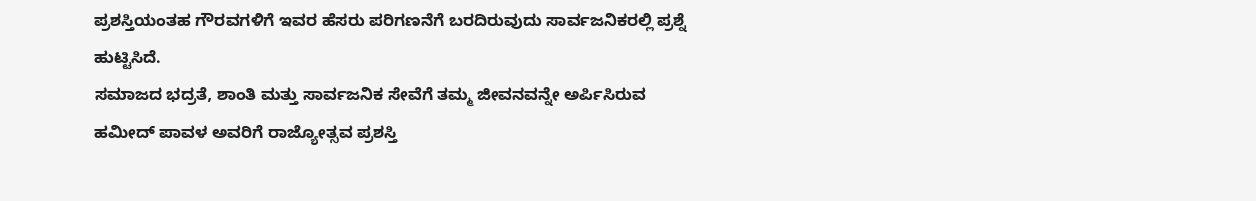ಪ್ರಶಸ್ತಿಯಂತಹ ಗೌರವಗಳಿಗೆ ಇವರ ಹೆಸರು ಪರಿಗಣನೆಗೆ ಬರದಿರುವುದು ಸಾರ್ವಜನಿಕರಲ್ಲಿ ಪ್ರಶ್ನೆ ಹುಟ್ಟಿಸಿದೆ.
ಸಮಾಜದ ಭದ್ರತೆ, ಶಾಂತಿ ಮತ್ತು ಸಾರ್ವಜನಿಕ ಸೇವೆಗೆ ತಮ್ಮ ಜೀವನವನ್ನೇ ಅರ್ಪಿಸಿರುವ ಹಮೀದ್ ಪಾವಳ ಅವರಿಗೆ ರಾಜ್ಯೋತ್ಸವ ಪ್ರಶಸ್ತಿ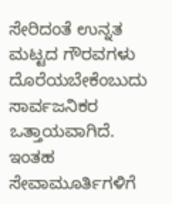ಸೇರಿದಂತೆ ಉನ್ನತ ಮಟ್ಟದ ಗೌರವಗಳು ದೊರೆಯಬೇಕೆಂಬುದು ಸಾರ್ವಜನಿಕರ ಒತ್ತಾಯವಾಗಿದೆ.
ಇಂತಹ ಸೇವಾಮೂರ್ತಿಗಳಿಗೆ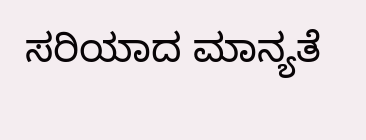ಸರಿಯಾದ ಮಾನ್ಯತೆ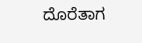ದೊರೆತಾಗ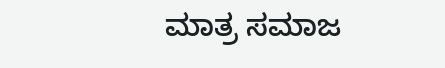ಮಾತ್ರ ಸಮಾಜ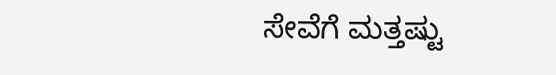ಸೇವೆಗೆ ಮತ್ತಷ್ಟು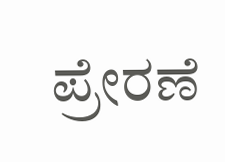ಪ್ರೇರಣೆ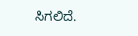ಸಿಗಲಿದೆ.